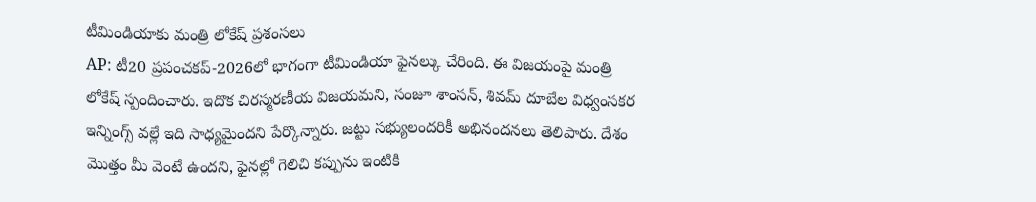టీమిండియాకు మంత్రి లోకేష్ ప్రశంసలు
AP: టీ20 ప్రపంచకప్-2026లో భాగంగా టీమిండియా ఫైనల్కు చేరింది. ఈ విజయంపై మంత్రి లోకేష్ స్పందించారు. ఇదొక చిరస్మరణీయ విజయమని, సంజూ శాంసన్, శివమ్ దూబేల విధ్వంసకర ఇన్నింగ్స్ వల్లే ఇది సాధ్యమైందని పేర్కొన్నారు. జట్టు సభ్యులందరికీ అభినందనలు తెలిపారు. దేశం మొత్తం మీ వెంటే ఉందని, ఫైనల్లో గెలిచి కప్పును ఇంటికి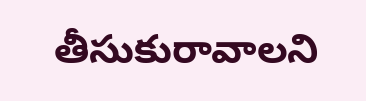తీసుకురావాలని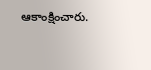ఆకాంక్షించారు.